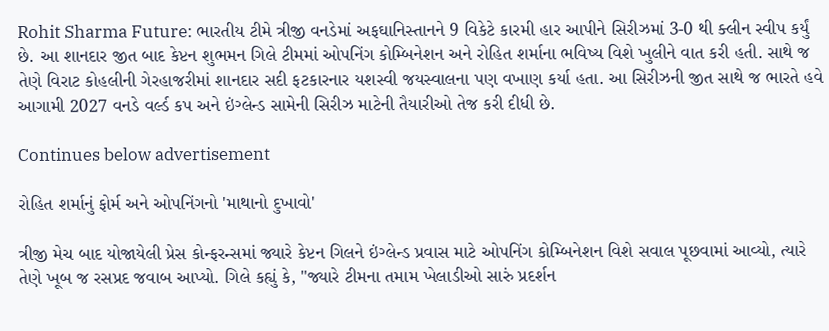Rohit Sharma Future: ભારતીય ટીમે ત્રીજી વનડેમાં અફઘાનિસ્તાનને 9 વિકેટે કારમી હાર આપીને સિરીઝમાં 3-0 થી ક્લીન સ્વીપ કર્યું છે. આ શાનદાર જીત બાદ કેપ્ટન શુભમન ગિલે ટીમમાં ઓપનિંગ કોમ્બિનેશન અને રોહિત શર્માના ભવિષ્ય વિશે ખુલીને વાત કરી હતી. સાથે જ તેણે વિરાટ કોહલીની ગેરહાજરીમાં શાનદાર સદી ફટકારનાર યશસ્વી જયસ્વાલના પણ વખાણ કર્યા હતા. આ સિરીઝની જીત સાથે જ ભારતે હવે આગામી 2027 વનડે વર્લ્ડ કપ અને ઇંગ્લેન્ડ સામેની સિરીઝ માટેની તૈયારીઓ તેજ કરી દીધી છે.

Continues below advertisement

રોહિત શર્માનું ફોર્મ અને ઓપનિંગનો 'માથાનો દુખાવો'

ત્રીજી મેચ બાદ યોજાયેલી પ્રેસ કોન્ફરન્સમાં જ્યારે કેપ્ટન ગિલને ઇંગ્લેન્ડ પ્રવાસ માટે ઓપનિંગ કોમ્બિનેશન વિશે સવાલ પૂછવામાં આવ્યો, ત્યારે તેણે ખૂબ જ રસપ્રદ જવાબ આપ્યો. ગિલે કહ્યું કે, "જ્યારે ટીમના તમામ ખેલાડીઓ સારું પ્રદર્શન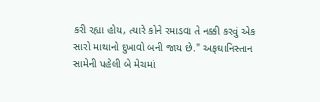કરી રહ્યા હોય, ત્યારે કોને રમાડવા તે નક્કી કરવું એક સારો માથાનો દુખાવો બની જાય છે." અફઘાનિસ્તાન સામેની પહેલી બે મેચમાં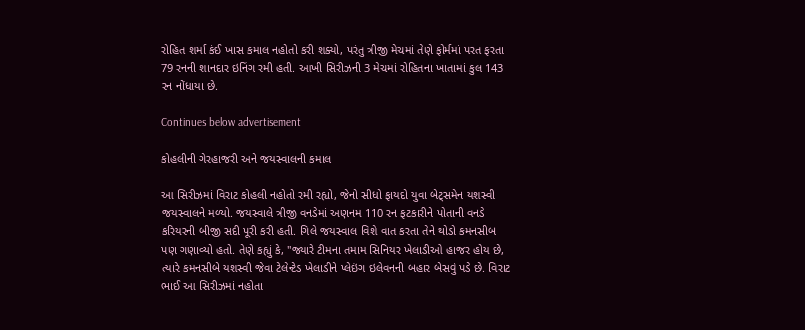રોહિત શર્મા કંઈ ખાસ કમાલ નહોતો કરી શક્યો, પરંતુ ત્રીજી મેચમાં તેણે ફોર્મમાં પરત ફરતા 79 રનની શાનદાર ઇનિંગ રમી હતી. આખી સિરીઝની 3 મેચમાં રોહિતના ખાતામાં કુલ 143 રન નોંધાયા છે.

Continues below advertisement

કોહલીની ગેરહાજરી અને જયસ્વાલની કમાલ

આ સિરીઝમાં વિરાટ કોહલી નહોતો રમી રહ્યો, જેનો સીધો ફાયદો યુવા બેટ્સમેન યશસ્વી જયસ્વાલને મળ્યો. જયસ્વાલે ત્રીજી વનડેમાં અણનમ 110 રન ફટકારીને પોતાની વનડે કરિયરની બીજી સદી પૂરી કરી હતી. ગિલે જયસ્વાલ વિશે વાત કરતા તેને થોડો કમનસીબ પણ ગણાવ્યો હતો. તેણે કહ્યું કે, "જ્યારે ટીમના તમામ સિનિયર ખેલાડીઓ હાજર હોય છે, ત્યારે કમનસીબે યશસ્વી જેવા ટેલેન્ટેડ ખેલાડીને પ્લેઇંગ ઇલેવનની બહાર બેસવું પડે છે. વિરાટ ભાઈ આ સિરીઝમાં નહોતા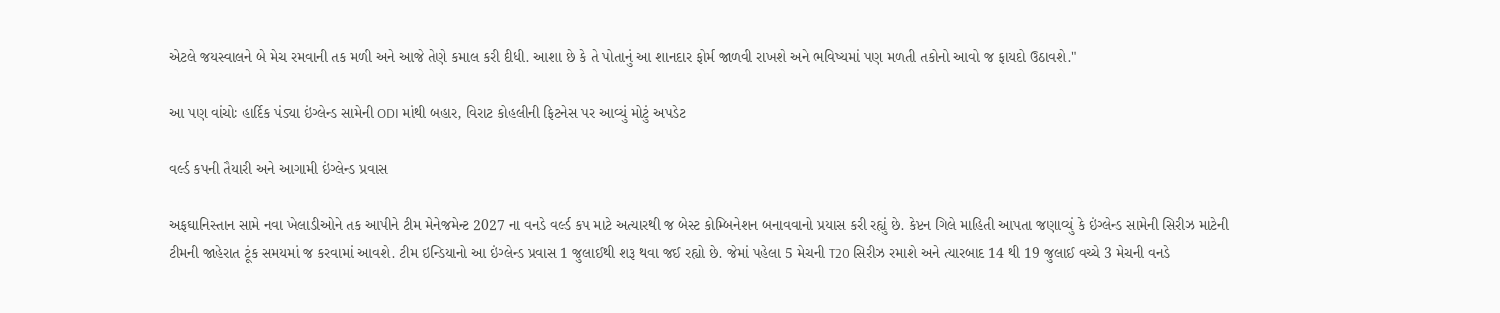એટલે જયસ્વાલને બે મેચ રમવાની તક મળી અને આજે તેણે કમાલ કરી દીધી. આશા છે કે તે પોતાનું આ શાનદાર ફોર્મ જાળવી રાખશે અને ભવિષ્યમાં પણ મળતી તકોનો આવો જ ફાયદો ઉઠાવશે."

આ પણ વાંચોઃ હાર્દિક પંડ્યા ઇંગ્લેન્ડ સામેની ODI માંથી બહાર, વિરાટ કોહલીની ફિટનેસ પર આવ્યું મોટું અપડેટ

વર્લ્ડ કપની તૈયારી અને આગામી ઇંગ્લેન્ડ પ્રવાસ

અફઘાનિસ્તાન સામે નવા ખેલાડીઓને તક આપીને ટીમ મેનેજમેન્ટ 2027 ના વનડે વર્લ્ડ કપ માટે અત્યારથી જ બેસ્ટ કોમ્બિનેશન બનાવવાનો પ્રયાસ કરી રહ્યું છે. કેપ્ટન ગિલે માહિતી આપતા જણાવ્યું કે ઇંગ્લેન્ડ સામેની સિરીઝ માટેની ટીમની જાહેરાત ટૂંક સમયમાં જ કરવામાં આવશે. ટીમ ઇન્ડિયાનો આ ઇંગ્લેન્ડ પ્રવાસ 1 જુલાઈથી શરૂ થવા જઈ રહ્યો છે. જેમાં પહેલા 5 મેચની T20 સિરીઝ રમાશે અને ત્યારબાદ 14 થી 19 જુલાઈ વચ્ચે 3 મેચની વનડે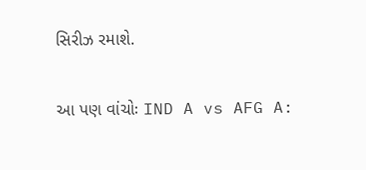સિરીઝ રમાશે.

આ પણ વાંચોઃ IND A vs AFG A: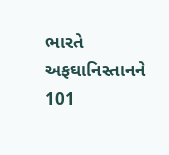ભારતે અફઘાનિસ્તાનને 101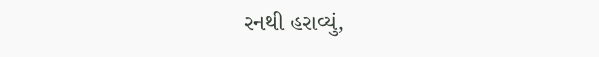રનથી હરાવ્યું,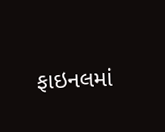ફાઇનલમાં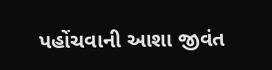પહોંચવાની આશા જીવંત